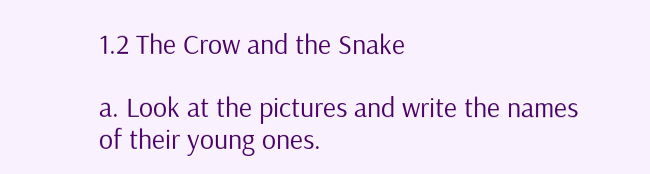1.2 The Crow and the Snake

a. Look at the pictures and write the names of their young ones.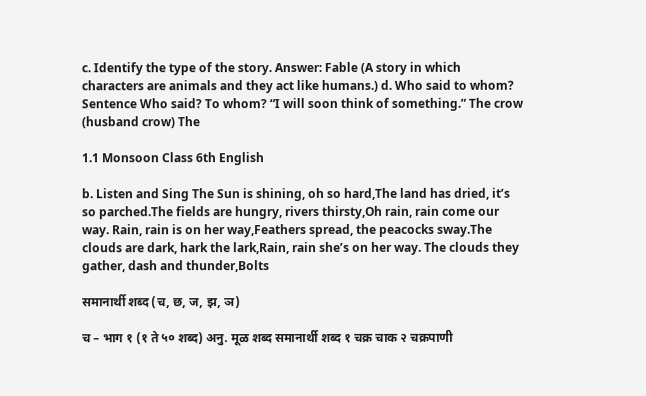c. Identify the type of the story. Answer: Fable (A story in which characters are animals and they act like humans.) d. Who said to whom? Sentence Who said? To whom? “I will soon think of something.” The crow (husband crow) The

1.1 Monsoon Class 6th English

b. Listen and Sing The Sun is shining, oh so hard,The land has dried, it’s so parched.The fields are hungry, rivers thirsty,Oh rain, rain come our way. Rain, rain is on her way,Feathers spread, the peacocks sway.The clouds are dark, hark the lark,Rain, rain she’s on her way. The clouds they gather, dash and thunder,Bolts

समानार्थी शब्द (च, छ, ज, झ, ञ)

च – भाग १ (१ ते ५० शब्द) अनु. मूळ शब्द समानार्थी शब्द १ चक्र चाक २ चक्रपाणी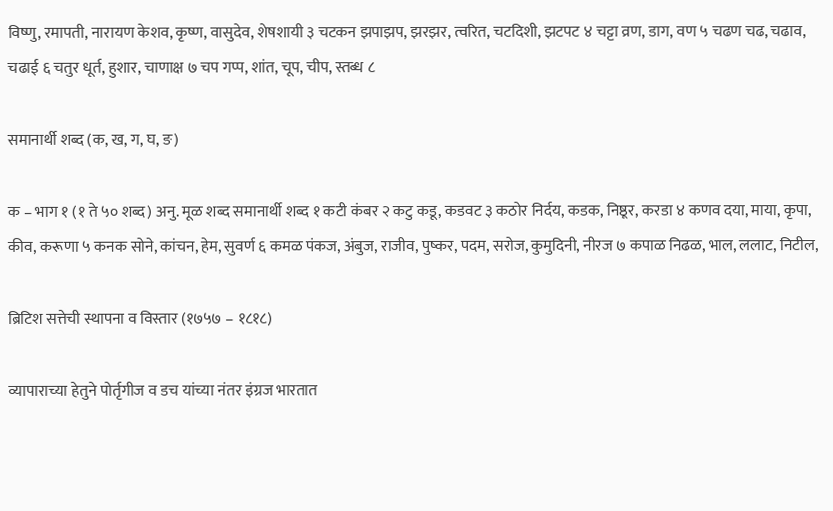विष्णु, रमापती, नारायण केशव, कृष्ण, वासुदेव, शेषशायी ३ चटकन झपाझप, झरझर, त्वरित, चटदिशी, झटपट ४ चट्टा व्रण, डाग, वण ५ चढण चढ, चढाव, चढाई ६ चतुर धूर्त, हुशार, चाणाक्ष ७ चप गप्प, शांत, चूप, चीप, स्तब्ध ८

समानार्थी शब्द (क, ख, ग, घ, ङ)

क – भाग १ (१ ते ५० शब्द) अनु. मूळ शब्द समानार्थी शब्द १ कटी कंबर २ कटु कडू, कडवट ३ कठोर निर्दय, कडक, निष्ठूर, करडा ४ कणव दया, माया, कृपा, कीव, करूणा ५ कनक सोने, कांचन, हेम, सुवर्ण ६ कमळ पंकज, अंबुज, राजीव, पुष्कर, पदम, सरोज, कुमुदिनी, नीरज ७ कपाळ निढळ, भाल, ललाट, निटील,

ब्रिटिश सत्तेची स्थापना व विस्तार (१७५७ – १८१८)

व्यापाराच्या हेतुने पोर्तृगीज व डच यांच्या नंतर इंग्रज भारतात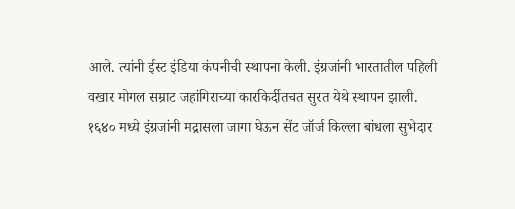आले. त्यांनी ईस्ट इंडिया कंपनीची स्थापना केली. इंग्रजांनी भारतातील पहिली वखार मोगल सम्राट जहांगिराच्या कारकिर्दीतचत सुरत येथे स्थापन झाली. १६४० मध्ये इंग्रजांनी मद्रासला जागा घेऊन सेंट जॉर्ज किल्ला बांधला सुभेदार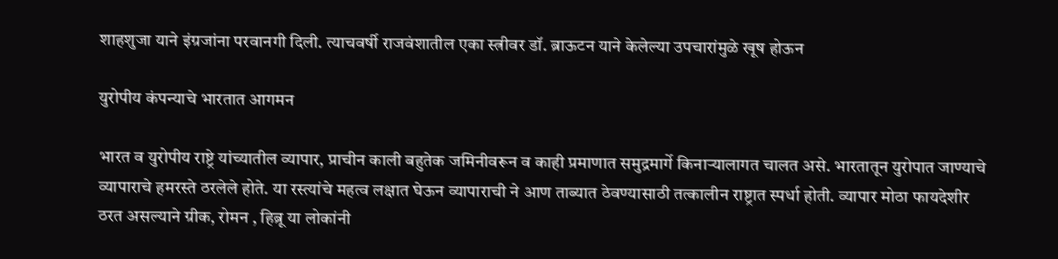शाहशुजा याने इंग्रजांना परवानगी दिली. त्याचवर्षी राजवंशातील एका स्त्रीवर डॉ. ब्राऊटन याने केलेल्या उपचारांमुळे खूष होऊन

युरोपीय कंपन्याचे भारतात आगमन

भारत व युरोपीय राष्ट्रे यांच्यातील व्यापार, प्राचीन काली बहुतेक जमिनीवरून व काही प्रमाणात समुद्रमार्गे किनाऱ्यालागत चालत असे. भारतातून युरोपात जाण्याचे व्यापाराचे हमरस्ते ठरलेले होते. या रस्त्यांचे महत्व लक्षात घेऊन व्यापाराची ने आण ताब्यात ठेवण्यासाठी तत्कालीन राष्ट्रात स्पर्धा होती. व्यापार मोठा फायदेशीर ठरत असल्याने ग्रीक, रोमन , हिब्रू या लोकांनी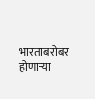भारताबरोबर होणाऱ्या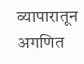व्यापारातून अगणित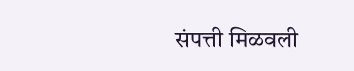संपत्ती मिळवली